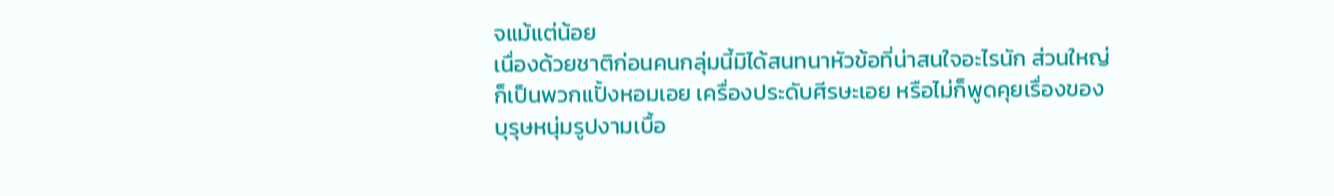จแม้แต่น้อย
เนื่องด้วยชาติก่อนคนกลุ่มนี้มิได้สนทนาหัวข้อที่น่าสนใจอะไรนัก ส่วนใหญ่ก็เป็นพวกแปั้งหอมเอย เครื่องประดับศีรษะเอย หรือไม่ก็พูดคุยเรื่องของบุรุษหนุ่มรูปงามเบื้อ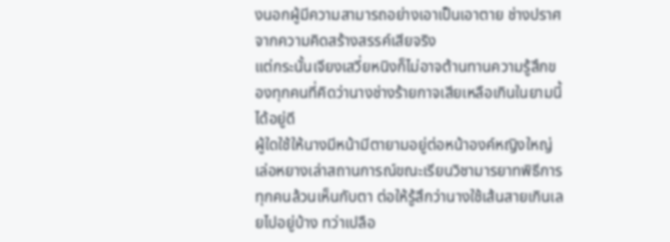งนอกผู้มีความสามารถอย่างเอาเป็นเอาตาย ช่างปราศจากความคิดสร้างสรรค์เสียจริง
แต่กระนั้นเจียงเสวี่ยหนิงก็ไม่อาจต้านทานความรู้สึกของทุกคนที่คิดว่านางช่างร้ายกาจเสียเหลือเกินในยามนี้ได้อยู่ดี
ผู้ใดใช้ให้นางมีหน้ามีตายามอยู่ต่อหน้าองค์หญิงใหญ่เล่อหยางเล่าสถานการณ์ขณะเรียนวิชามารยาทพิธีการทุกคนล้วนเห็นกับตา ต่อให้รู้สึกว่านางใช้เส้นสายเกินเลยไปอยู่บ้าง ทว่าเปลือ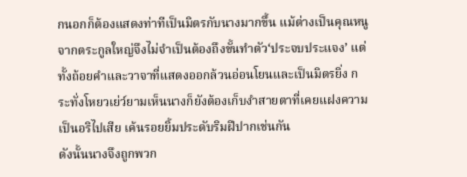กนอกก็ต้องแสดงท่าทีเป็นมิตรกับนางมากขึ้น แม้ต่างเป็นคุณหนูจากตระกูลใหญ่จึงไม่จำเป็นต้องถึงขั้นทำตัว‘ประจบประแจง’ แต่ทั้งถ้อยคำและวาจาที่แสดงออกล้วนอ่อนโยนและเป็นมิตรยิ่ง กระทั่งโหยวเย่ว์ยามเห็นนางก็ยังต้องเก็บงำสายตาที่เคยแฝงความเป็นอริไปเสีย เค้นรอยยิ้มประดับริมฝีปากเช่นกัน
ดังนั้นนางจึงถูกพวก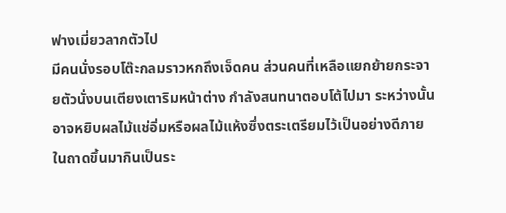ฟางเมี่ยวลากตัวไป
มีคนนั่งรอบโต๊ะกลมราวหกถึงเจ็ดคน ส่วนคนที่เหลือแยกย้ายกระจายตัวนั่งบนเตียงเตาริมหน้าต่าง กำลังสนทนาตอบโต้ไปมา ระหว่างนั้นอาจหยิบผลไม้แช่อิ่มหรือผลไม้แห้งซึ่งตระเตรียมไว้เป็นอย่างดีภายในถาดขึ้นมากินเป็นระ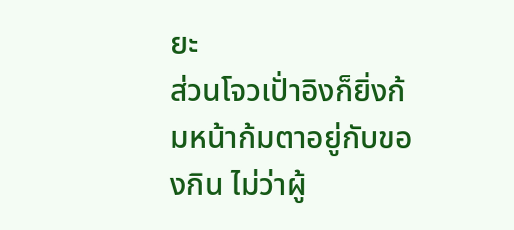ยะ
ส่วนโจวเปั่าอิงก็ยิ่งก้มหน้าก้มตาอยู่กับของกิน ไม่ว่าผู้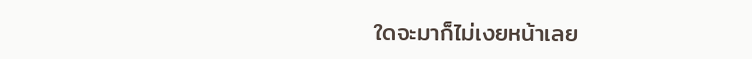ใดจะมาก็ไม่เงยหน้าเลย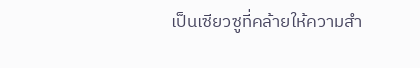เป็นเซียวซูที่คล้ายให้ความสำ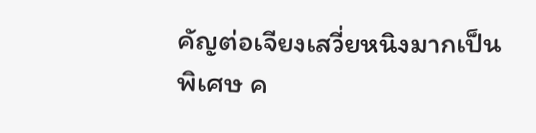คัญต่อเจียงเสวี่ยหนิงมากเป็นพิเศษ ค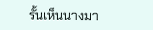รั้นเห็นนางมา